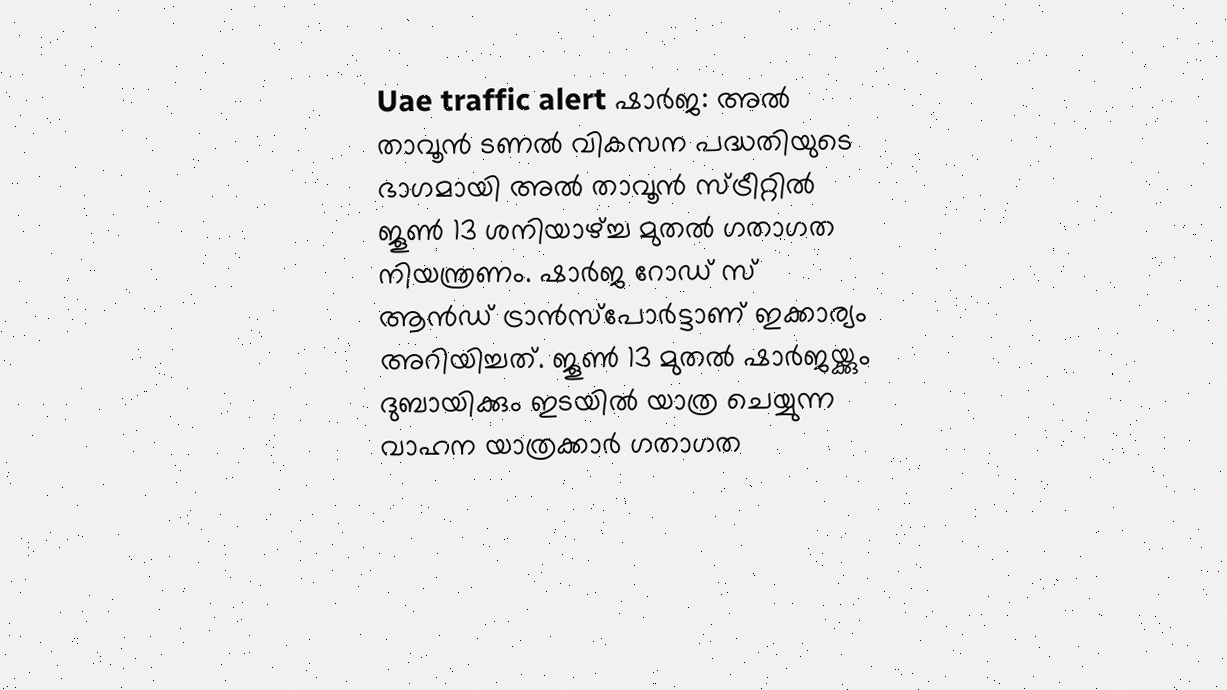Uae traffic alert ഷാർജ: അൽ താവൂൻ ടണൽ വികസന പദ്ധതിയുടെ ഭാഗമായി അൽ താവൂൻ സ്ട്രീറ്റിൽ ജൂൺ 13 ശനിയാഴ്ച്ച മുതൽ ഗതാഗത നിയന്ത്രണം. ഷാർജ റോഡ് സ് ആൻഡ് ട്രാൻസ്പോർട്ടാണ് ഇക്കാര്യം അറിയിച്ചത്. ജൂൺ 13 മുതൽ ഷാർജയ്ക്കും ദുബായിക്കും ഇടയിൽ യാത്ര ചെയ്യുന്ന വാഹന യാത്രക്കാർ ഗതാഗത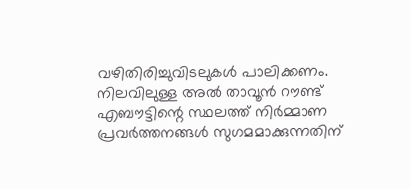വഴിതിരിച്ചുവിടലുകൾ പാലിക്കണം. നിലവിലുള്ള അൽ താവൂൻ റൗണ്ട് എബൗട്ടിന്റെ സ്ഥലത്ത് നിർമ്മാണ പ്രവർത്തനങ്ങൾ സുഗമമാക്കുന്നതിന്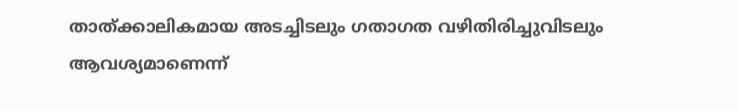താത്ക്കാലികമായ അടച്ചിടലും ഗതാഗത വഴിതിരിച്ചുവിടലും ആവശ്യമാണെന്ന്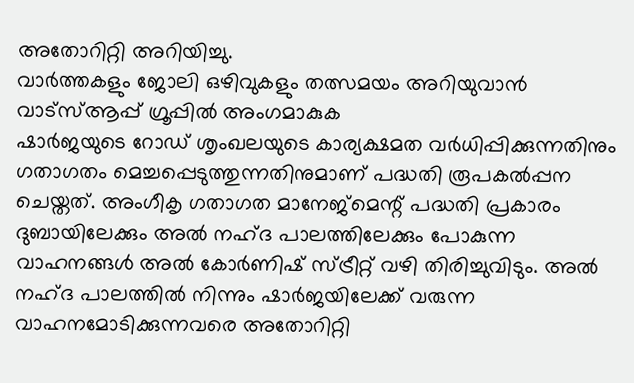അതോറിറ്റി അറിയിച്ചു.
വാർത്തകളും ജോലി ഒഴിവുകളും തത്സമയം അറിയുവാൻ വാട്സ്ആപ്പ് ഗ്രൂപ്പിൽ അംഗമാകുക
ഷാർജയുടെ റോഡ് ശൃംഖലയുടെ കാര്യക്ഷമത വർധിപ്പിക്കുന്നതിനും ഗതാഗതം മെച്ചപ്പെടുത്തുന്നതിനുമാണ് പദ്ധതി രൂപകൽപ്പന ചെയ്തത്. അംഗീകൃ ഗതാഗത മാനേജ്മെന്റ് പദ്ധതി പ്രകാരം ദുബായിലേക്കും അൽ നഹ്ദ പാലത്തിലേക്കും പോകുന്ന വാഹനങ്ങൾ അൽ കോർണിഷ് സ്ട്രീറ്റ് വഴി തിരിച്ചുവിടും. അൽ നഹ്ദ പാലത്തിൽ നിന്നും ഷാർജയിലേക്ക് വരുന്ന വാഹനമോടിക്കുന്നവരെ അതോറിറ്റി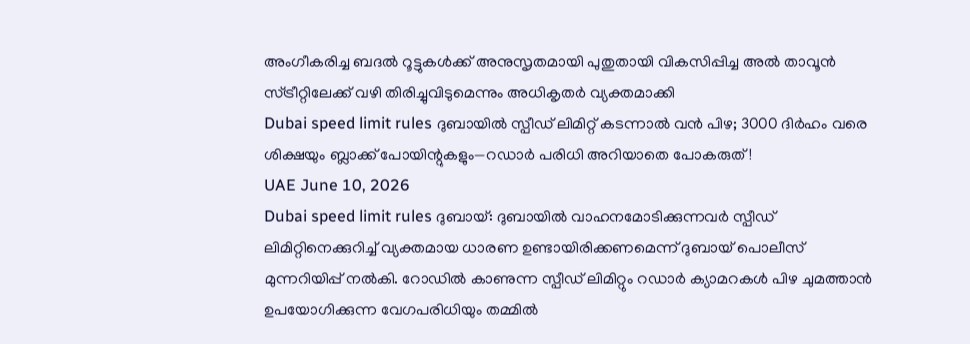അംഗീകരിച്ച ബദൽ റൂട്ടുകൾക്ക് അനുസൃതമായി പുതുതായി വികസിപ്പിച്ച അൽ താവൂൻ സ്ട്രീറ്റിലേക്ക് വഴി തിരിച്ചുവിടുമെന്നും അധികൃതർ വ്യക്തമാക്കി
Dubai speed limit rules ദുബായിൽ സ്പീഡ് ലിമിറ്റ് കടന്നാൽ വൻ പിഴ; 3000 ദിർഹം വരെ ശിക്ഷയും ബ്ലാക്ക് പോയിന്റുകളും—റഡാർ പരിധി അറിയാതെ പോകരുത്!
UAE June 10, 2026
Dubai speed limit rules ദുബായ്: ദുബായിൽ വാഹനമോടിക്കുന്നവർ സ്പീഡ് ലിമിറ്റിനെക്കുറിച്ച് വ്യക്തമായ ധാരണ ഉണ്ടായിരിക്കണമെന്ന് ദുബായ് പൊലീസ് മുന്നറിയിപ്പ് നൽകി. റോഡിൽ കാണുന്ന സ്പീഡ് ലിമിറ്റും റഡാർ ക്യാമറകൾ പിഴ ചുമത്താൻ ഉപയോഗിക്കുന്ന വേഗപരിധിയും തമ്മിൽ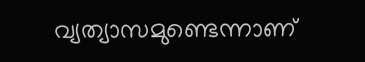വ്യത്യാസമുണ്ടെന്നാണ്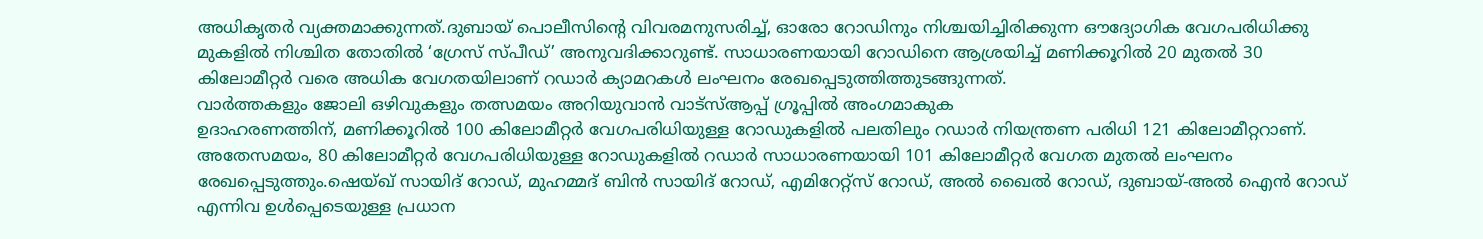അധികൃതർ വ്യക്തമാക്കുന്നത്.ദുബായ് പൊലീസിന്റെ വിവരമനുസരിച്ച്, ഓരോ റോഡിനും നിശ്ചയിച്ചിരിക്കുന്ന ഔദ്യോഗിക വേഗപരിധിക്കു മുകളിൽ നിശ്ചിത തോതിൽ ‘ഗ്രേസ് സ്പീഡ്’ അനുവദിക്കാറുണ്ട്. സാധാരണയായി റോഡിനെ ആശ്രയിച്ച് മണിക്കൂറിൽ 20 മുതൽ 30 കിലോമീറ്റർ വരെ അധിക വേഗതയിലാണ് റഡാർ ക്യാമറകൾ ലംഘനം രേഖപ്പെടുത്തിത്തുടങ്ങുന്നത്.
വാർത്തകളും ജോലി ഒഴിവുകളും തത്സമയം അറിയുവാൻ വാട്സ്ആപ്പ് ഗ്രൂപ്പിൽ അംഗമാകുക
ഉദാഹരണത്തിന്, മണിക്കൂറിൽ 100 കിലോമീറ്റർ വേഗപരിധിയുള്ള റോഡുകളിൽ പലതിലും റഡാർ നിയന്ത്രണ പരിധി 121 കിലോമീറ്ററാണ്. അതേസമയം, 80 കിലോമീറ്റർ വേഗപരിധിയുള്ള റോഡുകളിൽ റഡാർ സാധാരണയായി 101 കിലോമീറ്റർ വേഗത മുതൽ ലംഘനം രേഖപ്പെടുത്തും.ഷെയ്ഖ് സായിദ് റോഡ്, മുഹമ്മദ് ബിൻ സായിദ് റോഡ്, എമിറേറ്റ്സ് റോഡ്, അൽ ഖൈൽ റോഡ്, ദുബായ്-അൽ ഐൻ റോഡ് എന്നിവ ഉൾപ്പെടെയുള്ള പ്രധാന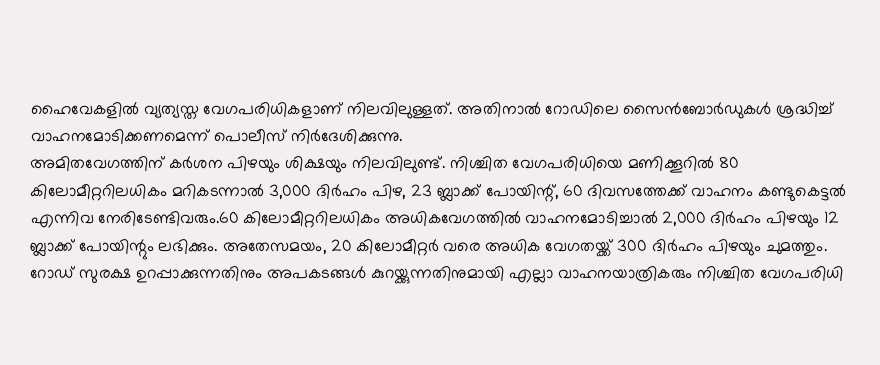ഹൈവേകളിൽ വ്യത്യസ്ത വേഗപരിധികളാണ് നിലവിലുള്ളത്. അതിനാൽ റോഡിലെ സൈൻബോർഡുകൾ ശ്രദ്ധിച്ച് വാഹനമോടിക്കണമെന്ന് പൊലീസ് നിർദേശിക്കുന്നു.
അമിതവേഗത്തിന് കർശന പിഴയും ശിക്ഷയും നിലവിലുണ്ട്. നിശ്ചിത വേഗപരിധിയെ മണിക്കൂറിൽ 80 കിലോമീറ്ററിലധികം മറികടന്നാൽ 3,000 ദിർഹം പിഴ, 23 ബ്ലാക്ക് പോയിന്റ്, 60 ദിവസത്തേക്ക് വാഹനം കണ്ടുകെട്ടൽ എന്നിവ നേരിടേണ്ടിവരും.60 കിലോമീറ്ററിലധികം അധികവേഗത്തിൽ വാഹനമോടിച്ചാൽ 2,000 ദിർഹം പിഴയും 12 ബ്ലാക്ക് പോയിന്റും ലഭിക്കും. അതേസമയം, 20 കിലോമീറ്റർ വരെ അധിക വേഗതയ്ക്ക് 300 ദിർഹം പിഴയും ചുമത്തും.
റോഡ് സുരക്ഷ ഉറപ്പാക്കുന്നതിനും അപകടങ്ങൾ കുറയ്ക്കുന്നതിനുമായി എല്ലാ വാഹനയാത്രികരും നിശ്ചിത വേഗപരിധി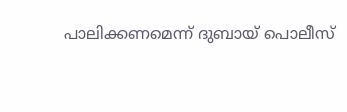പാലിക്കണമെന്ന് ദുബായ് പൊലീസ്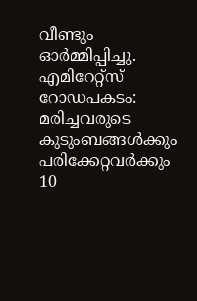വീണ്ടും ഓർമ്മിപ്പിച്ചു.
എമിറേറ്റ്സ് റോഡപകടം: മരിച്ചവരുടെ കുടുംബങ്ങൾക്കും പരിക്കേറ്റവർക്കും 10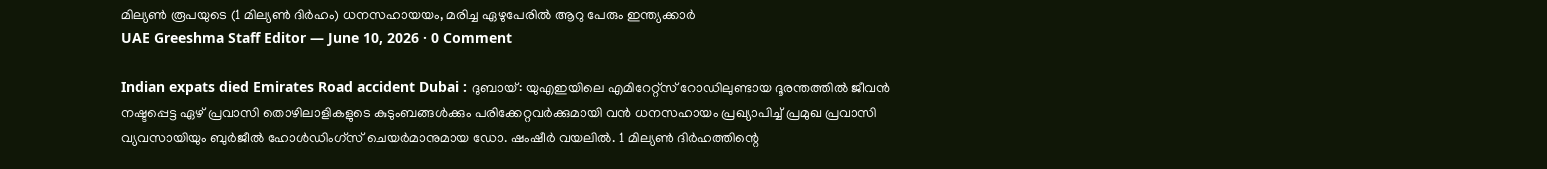മില്യൺ രൂപയുടെ (1 മില്യൺ ദിർഹം) ധനസഹായയം, മരിച്ച ഏഴുപേരിൽ ആറു പേരും ഇന്ത്യക്കാർ
UAE Greeshma Staff Editor — June 10, 2026 · 0 Comment

Indian expats died Emirates Road accident Dubai : ദുബായ്: യുഎഇയിലെ എമിറേറ്റ്സ് റോഡിലുണ്ടായ ദൂരന്തത്തിൽ ജീവൻ നഷ്ടപ്പെട്ട ഏഴ് പ്രവാസി തൊഴിലാളികളുടെ കുടുംബങ്ങൾക്കും പരിക്കേറ്റവർക്കുമായി വൻ ധനസഹായം പ്രഖ്യാപിച്ച് പ്രമുഖ പ്രവാസി വ്യവസായിയും ബുർജീൽ ഹോൾഡിംഗ്സ് ചെയർമാനുമായ ഡോ. ഷംഷീർ വയലിൽ. 1 മില്യൺ ദിർഹത്തിന്റെ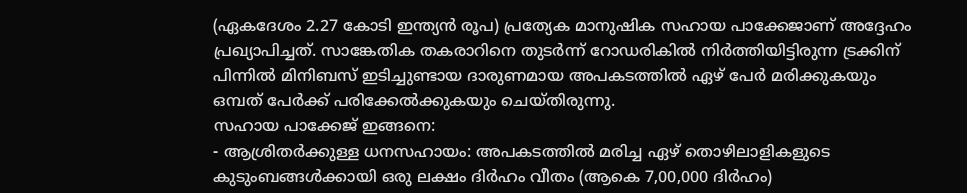(ഏകദേശം 2.27 കോടി ഇന്ത്യൻ രൂപ) പ്രത്യേക മാനുഷിക സഹായ പാക്കേജാണ് അദ്ദേഹം പ്രഖ്യാപിച്ചത്. സാങ്കേതിക തകരാറിനെ തുടർന്ന് റോഡരികിൽ നിർത്തിയിട്ടിരുന്ന ട്രക്കിന് പിന്നിൽ മിനിബസ് ഇടിച്ചുണ്ടായ ദാരുണമായ അപകടത്തിൽ ഏഴ് പേർ മരിക്കുകയും ഒമ്പത് പേർക്ക് പരിക്കേൽക്കുകയും ചെയ്തിരുന്നു.
സഹായ പാക്കേജ് ഇങ്ങനെ:
- ആശ്രിതർക്കുള്ള ധനസഹായം: അപകടത്തിൽ മരിച്ച ഏഴ് തൊഴിലാളികളുടെ കുടുംബങ്ങൾക്കായി ഒരു ലക്ഷം ദിർഹം വീതം (ആകെ 7,00,000 ദിർഹം)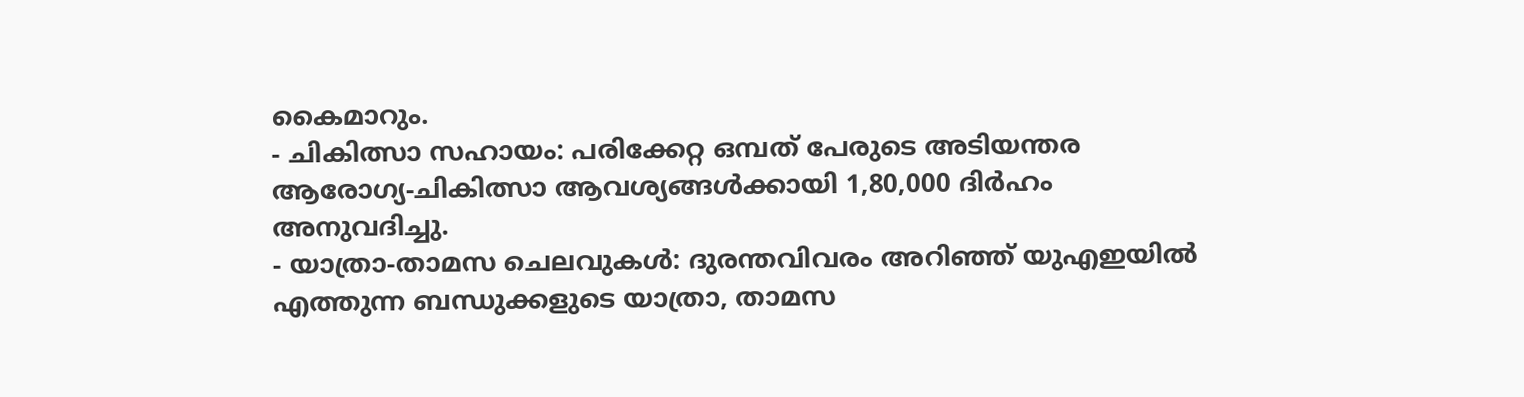കൈമാറും.
- ചികിത്സാ സഹായം: പരിക്കേറ്റ ഒമ്പത് പേരുടെ അടിയന്തര ആരോഗ്യ-ചികിത്സാ ആവശ്യങ്ങൾക്കായി 1,80,000 ദിർഹം അനുവദിച്ചു.
- യാത്രാ-താമസ ചെലവുകൾ: ദുരന്തവിവരം അറിഞ്ഞ് യുഎഇയിൽ എത്തുന്ന ബന്ധുക്കളുടെ യാത്രാ, താമസ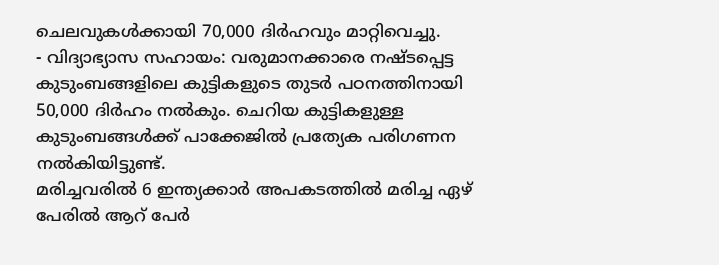ചെലവുകൾക്കായി 70,000 ദിർഹവും മാറ്റിവെച്ചു.
- വിദ്യാഭ്യാസ സഹായം: വരുമാനക്കാരെ നഷ്ടപ്പെട്ട കുടുംബങ്ങളിലെ കുട്ടികളുടെ തുടർ പഠനത്തിനായി 50,000 ദിർഹം നൽകും. ചെറിയ കുട്ടികളുള്ള കുടുംബങ്ങൾക്ക് പാക്കേജിൽ പ്രത്യേക പരിഗണന നൽകിയിട്ടുണ്ട്.
മരിച്ചവരിൽ 6 ഇന്ത്യക്കാർ അപകടത്തിൽ മരിച്ച ഏഴ് പേരിൽ ആറ് പേർ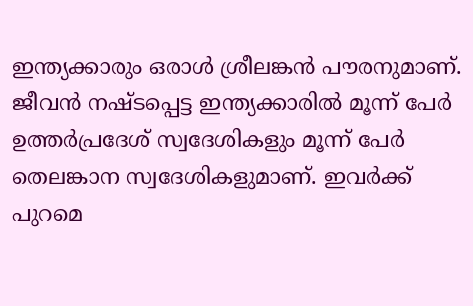ഇന്ത്യക്കാരും ഒരാൾ ശ്രീലങ്കൻ പൗരനുമാണ്. ജീവൻ നഷ്ടപ്പെട്ട ഇന്ത്യക്കാരിൽ മൂന്ന് പേർ ഉത്തർപ്രദേശ് സ്വദേശികളും മൂന്ന് പേർ തെലങ്കാന സ്വദേശികളുമാണ്. ഇവർക്ക് പുറമെ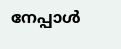നേപ്പാൾ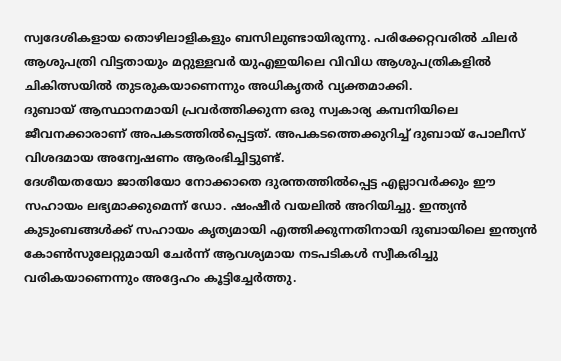സ്വദേശികളായ തൊഴിലാളികളും ബസിലുണ്ടായിരുന്നു. പരിക്കേറ്റവരിൽ ചിലർ ആശുപത്രി വിട്ടതായും മറ്റുള്ളവർ യുഎഇയിലെ വിവിധ ആശുപത്രികളിൽ ചികിത്സയിൽ തുടരുകയാണെന്നും അധികൃതർ വ്യക്തമാക്കി.
ദുബായ് ആസ്ഥാനമായി പ്രവർത്തിക്കുന്ന ഒരു സ്വകാര്യ കമ്പനിയിലെ ജീവനക്കാരാണ് അപകടത്തിൽപ്പെട്ടത്. അപകടത്തെക്കുറിച്ച് ദുബായ് പോലീസ് വിശദമായ അന്വേഷണം ആരംഭിച്ചിട്ടുണ്ട്.
ദേശീയതയോ ജാതിയോ നോക്കാതെ ദുരന്തത്തിൽപ്പെട്ട എല്ലാവർക്കും ഈ സഹായം ലഭ്യമാക്കുമെന്ന് ഡോ. ഷംഷീർ വയലിൽ അറിയിച്ചു. ഇന്ത്യൻ കുടുംബങ്ങൾക്ക് സഹായം കൃത്യമായി എത്തിക്കുന്നതിനായി ദുബായിലെ ഇന്ത്യൻ കോൺസുലേറ്റുമായി ചേർന്ന് ആവശ്യമായ നടപടികൾ സ്വീകരിച്ചു വരികയാണെന്നും അദ്ദേഹം കൂട്ടിച്ചേർത്തു.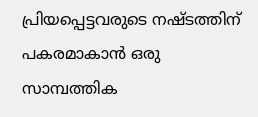പ്രിയപ്പെട്ടവരുടെ നഷ്ടത്തിന് പകരമാകാൻ ഒരു സാമ്പത്തിക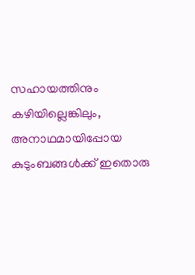സഹായത്തിനും കഴിയില്ലെങ്കിലും, അനാഥമായിപ്പോയ കുടുംബങ്ങൾക്ക് ഇതൊരു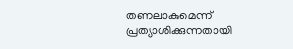തണലാകുമെന്ന് പ്രത്യാശിക്കുന്നതായി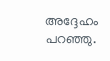അദ്ദേഹം പറഞ്ഞു.